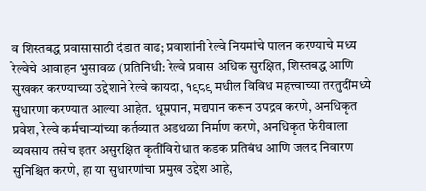व शिस्तबद्ध प्रवासासाठी दंडात वाढ; प्रवाशांनी रेल्वे नियमांचे पालन करण्याचे मध्य रेल्वेचे आवाहन भुसावळ (प्रतिनिधी: रेल्वे प्रवास अधिक सुरक्षित, शिस्तबद्ध आणि सुखकर करण्याच्या उद्देशाने रेल्वे कायदा, १९८९ मधील विविध महत्त्वाच्या तरतुदींमध्ये सुधारणा करण्यात आल्या आहेत. धूम्रपान, मद्यपान करून उपद्रव करणे, अनधिकृत प्रवेश, रेल्वे कर्मचाऱ्यांच्या कर्तव्यात अडथळा निर्माण करणे, अनधिकृत फेरीवाला व्यवसाय तसेच इतर असुरक्षित कृतींविरोधात कडक प्रतिबंध आणि जलद निवारण सुनिश्चित करणे, हा या सुधारणांचा प्रमुख उद्देश आहे,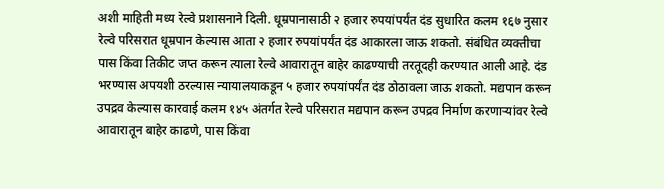अशी माहिती मध्य रेल्वे प्रशासनाने दिली. धूम्रपानासाठी २ हजार रुपयांपर्यंत दंड सुधारित कलम १६७ नुसार रेल्वे परिसरात धूम्रपान केल्यास आता २ हजार रुपयांपर्यंत दंड आकारला जाऊ शकतो. संबंधित व्यक्तीचा पास किंवा तिकीट जप्त करून त्याला रेल्वे आवारातून बाहेर काढण्याची तरतूदही करण्यात आली आहे. दंड भरण्यास अपयशी ठरल्यास न्यायालयाकडून ५ हजार रुपयांपर्यंत दंड ठोठावला जाऊ शकतो. मद्यपान करून उपद्रव केल्यास कारवाई कलम १४५ अंतर्गत रेल्वे परिसरात मद्यपान करून उपद्रव निर्माण करणाऱ्यांवर रेल्वे आवारातून बाहेर काढणे, पास किंवा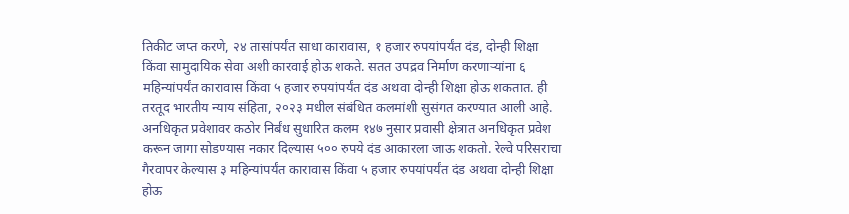तिकीट जप्त करणे, २४ तासांपर्यंत साधा कारावास, १ हजार रुपयांपर्यंत दंड, दोन्ही शिक्षा किंवा सामुदायिक सेवा अशी कारवाई होऊ शकते. सतत उपद्रव निर्माण करणाऱ्यांना ६ महिन्यांपर्यंत कारावास किंवा ५ हजार रुपयांपर्यंत दंड अथवा दोन्ही शिक्षा होऊ शकतात. ही तरतूद भारतीय न्याय संहिता, २०२३ मधील संबंधित कलमांशी सुसंगत करण्यात आली आहे. अनधिकृत प्रवेशावर कठोर निर्बंध सुधारित कलम १४७ नुसार प्रवासी क्षेत्रात अनधिकृत प्रवेश करून जागा सोडण्यास नकार दिल्यास ५०० रुपये दंड आकारला जाऊ शकतो. रेल्वे परिसराचा गैरवापर केल्यास ३ महिन्यांपर्यंत कारावास किंवा ५ हजार रुपयांपर्यंत दंड अथवा दोन्ही शिक्षा होऊ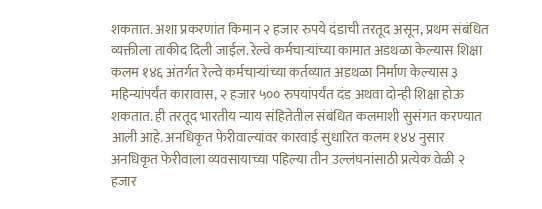शकतात. अशा प्रकरणांत किमान २ हजार रुपये दंडाची तरतूद असून, प्रथम संबंधित व्यक्तीला ताकीद दिली जाईल. रेल्वे कर्मचाऱ्यांच्या कामात अडथळा केल्यास शिक्षा कलम १४६ अंतर्गत रेल्वे कर्मचाऱ्यांच्या कर्तव्यात अडथळा निर्माण केल्यास ३ महिन्यांपर्यंत कारावास, २ हजार ५०० रुपयांपर्यंत दंड अथवा दोन्ही शिक्षा होऊ शकतात. ही तरतूद भारतीय न्याय संहितेतील संबंधित कलमाशी सुसंगत करण्यात आली आहे. अनधिकृत फेरीवाल्यांवर कारवाई सुधारित कलम १४४ नुसार अनधिकृत फेरीवाला व्यवसायाच्या पहिल्या तीन उल्लंघनांसाठी प्रत्येक वेळी २ हजार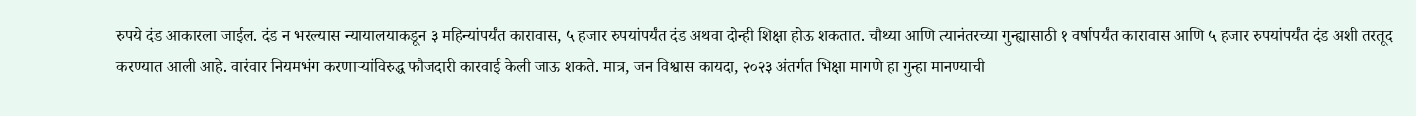रुपये दंड आकारला जाईल. दंड न भरल्यास न्यायालयाकडून ३ महिन्यांपर्यंत कारावास, ५ हजार रुपयांपर्यंत दंड अथवा दोन्ही शिक्षा होऊ शकतात. चौथ्या आणि त्यानंतरच्या गुन्ह्यासाठी १ वर्षापर्यंत कारावास आणि ५ हजार रुपयांपर्यंत दंड अशी तरतूद करण्यात आली आहे. वारंवार नियमभंग करणाऱ्यांविरुद्ध फौजदारी कारवाई केली जाऊ शकते. मात्र, जन विश्वास कायदा, २०२३ अंतर्गत भिक्षा मागणे हा गुन्हा मानण्याची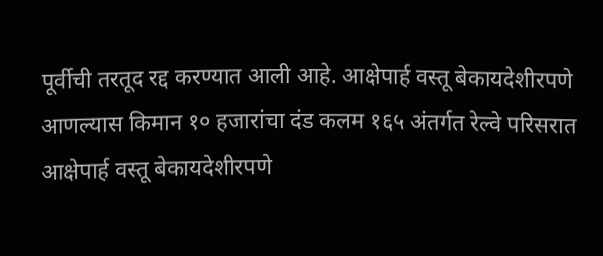पूर्वीची तरतूद रद्द करण्यात आली आहे. आक्षेपार्ह वस्तू बेकायदेशीरपणे आणल्यास किमान १० हजारांचा दंड कलम १६५ अंतर्गत रेल्वे परिसरात आक्षेपार्ह वस्तू बेकायदेशीरपणे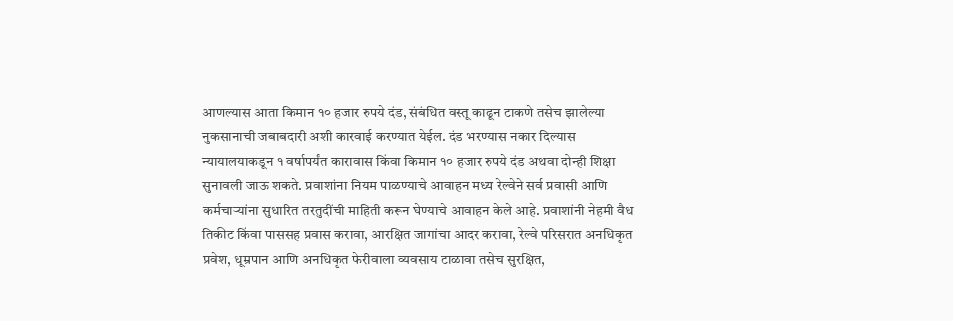आणल्यास आता किमान १० हजार रुपये दंड, संबंधित वस्तू काढून टाकणे तसेच झालेल्या नुकसानाची जबाबदारी अशी कारवाई करण्यात येईल. दंड भरण्यास नकार दिल्यास न्यायालयाकडून १ वर्षापर्यंत कारावास किंवा किमान १० हजार रुपये दंड अथवा दोन्ही शिक्षा सुनावली जाऊ शकते. प्रवाशांना नियम पाळण्याचे आवाहन मध्य रेल्वेने सर्व प्रवासी आणि कर्मचाऱ्यांना सुधारित तरतुदींची माहिती करून घेण्याचे आवाहन केले आहे. प्रवाशांनी नेहमी वैध तिकीट किंवा पाससह प्रवास करावा, आरक्षित जागांचा आदर करावा, रेल्वे परिसरात अनधिकृत प्रवेश, धूम्रपान आणि अनधिकृत फेरीवाला व्यवसाय टाळावा तसेच सुरक्षित,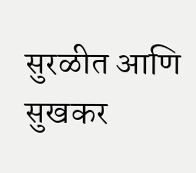सुरळीत आणि सुखकर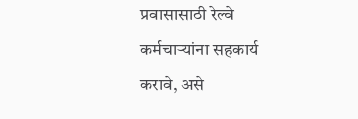प्रवासासाठी रेल्वे कर्मचाऱ्यांना सहकार्य करावे, असे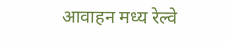आवाहन मध्य रेल्वे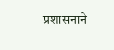प्रशासनाने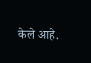केले आहे.